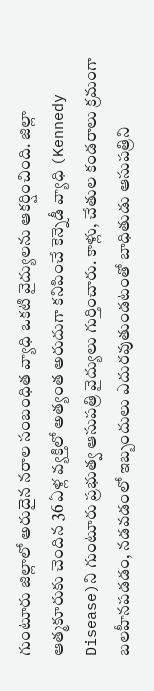గుంటూరు జిల్లాలో అరుదైన నరాల సంబంధిత వ్యాధి ఒకటి వైద్యులను ఆకర్షించింది. జిల్లా ఆత్మకూరుకు చెందిన 36 ఏళ్ల వ్యక్తిలో అత్యంత అరుదుగా కనిపించే కెన్నెడీ వ్యాధి (Kennedy Disease)ని గుంటూరు ప్రభుత్వ ఆసుపత్రి వైద్యులు గుర్తించారు. కాళ్లు, చేతుల కండరాలు క్రమంగా బలహీనపడడం, నడవడంలో ఇబ్బందులు ఎదురవుతుండటంతో బాధితుడు ఆసుపత్రిని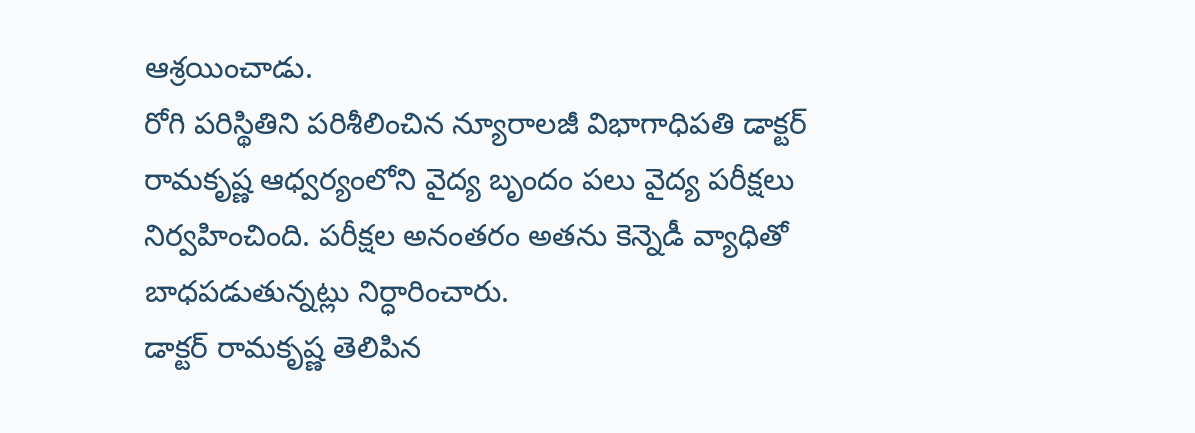ఆశ్రయించాడు.
రోగి పరిస్థితిని పరిశీలించిన న్యూరాలజీ విభాగాధిపతి డాక్టర్ రామకృష్ణ ఆధ్వర్యంలోని వైద్య బృందం పలు వైద్య పరీక్షలు నిర్వహించింది. పరీక్షల అనంతరం అతను కెన్నెడీ వ్యాధితో బాధపడుతున్నట్లు నిర్ధారించారు.
డాక్టర్ రామకృష్ణ తెలిపిన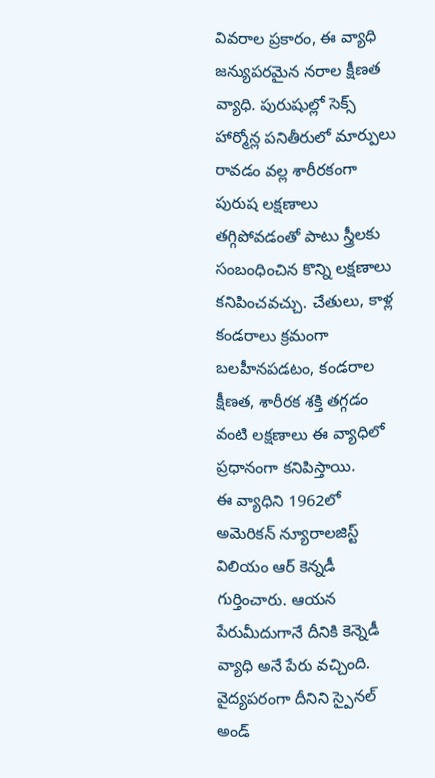వివరాల ప్రకారం, ఈ వ్యాధి జన్యుపరమైన నరాల క్షీణత వ్యాధి. పురుషుల్లో సెక్స్ హార్మోన్ల పనితీరులో మార్పులు రావడం వల్ల శారీరకంగా పురుష లక్షణాలు తగ్గిపోవడంతో పాటు స్త్రీలకు సంబంధించిన కొన్ని లక్షణాలు కనిపించవచ్చు. చేతులు, కాళ్ల కండరాలు క్రమంగా బలహీనపడటం, కండరాల క్షీణత, శారీరక శక్తి తగ్గడం వంటి లక్షణాలు ఈ వ్యాధిలో ప్రధానంగా కనిపిస్తాయి.
ఈ వ్యాధిని 1962లో అమెరికన్ న్యూరాలజిస్ట్ విలియం ఆర్ కెన్నడీ గుర్తించారు. ఆయన పేరుమీదుగానే దీనికి కెన్నెడీ వ్యాధి అనే పేరు వచ్చింది. వైద్యపరంగా దీనిని స్పైనల్ అండ్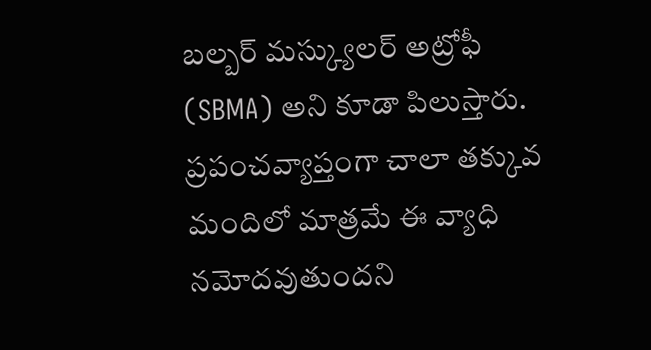బల్బర్ మస్క్యులర్ అట్రోఫీ (SBMA) అని కూడా పిలుస్తారు.
ప్రపంచవ్యాప్తంగా చాలా తక్కువ మందిలో మాత్రమే ఈ వ్యాధి నమోదవుతుందని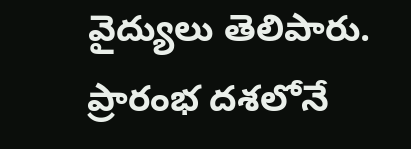వైద్యులు తెలిపారు. ప్రారంభ దశలోనే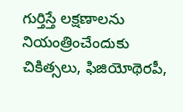గుర్తిస్తే లక్షణాలను నియంత్రించేందుకు చికిత్సలు, ఫిజియోథెరపీ,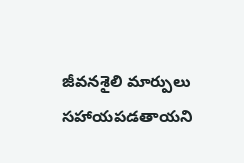జీవనశైలి మార్పులు సహాయపడతాయని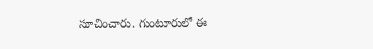సూచించారు. గుంటూరులో ఈ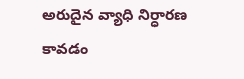అరుదైన వ్యాధి నిర్ధారణ కావడం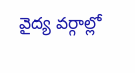వైద్య వర్గాల్లో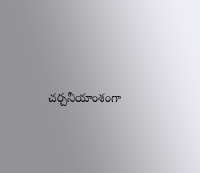చర్చనీయాంశంగా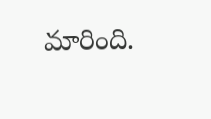మారింది.